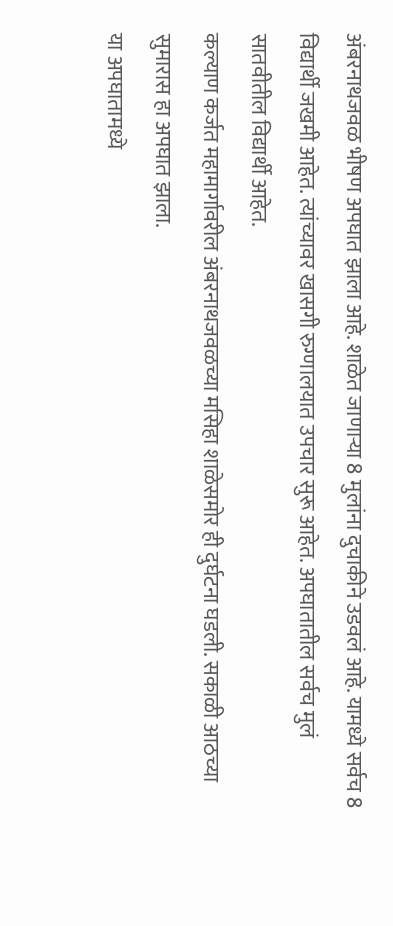अंबरनाथजवळ भीषण अपघात झाला आहे. शाळेत जाणाऱ्या 8 मुलांना दुचाकीने उडवलं आहे. यामध्ये सर्वच 8 विद्यार्थी जखमी आहेत. त्यांच्यावर खासगी रुग्णालयात उपचार सुरू आहेत. अपघातातील सर्वच मुलं सातवीतील विद्यार्थी आहेत.
कल्याण कर्जत महामार्गावरील अंबरनाथजवळच्या मसिहा शाळेसमोर ही दुर्घटना घडली. सकाळी आठच्या सुमारास हा अपघात झाला.
या अपघातामध्ये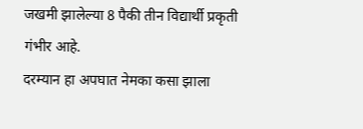जखमी झालेल्या 8 पैकी तीन विद्यार्थी प्रकृती गंभीर आहे.
दरम्यान हा अपघात नेमका कसा झाला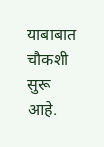याबाबात चौकशी सुरू आहे.